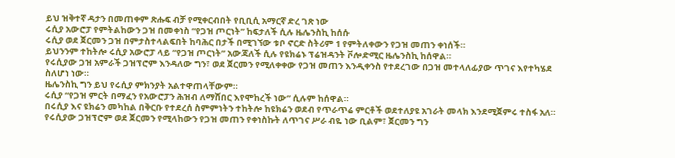ይህ ዝቅተኛ ዳታን በመጠቀም ጽሑፍ ብቻ የሚቀርብበት የቢቢሲ አማርኛ ድረ ገጽ ነው
ሩሲያ አውሮፓ የምትልከውን ጋዝ በመቀነስ “የጋዝ ጦርነት” ከፍታለች ሲሉ ዜሌንስኪ ከሰሱ
ሩሲያ ወደ ጀርመን ጋዝ በምታስተላልፍበት ከባሕር በታች በሚገኘው ቱቦ ኖርድ ስትሪም 1 የምትለቀውን የጋዝ መጠን ቀነሰች።
ይህንንም ተከትሎ ሩሲያ አውሮፓ ላይ “የጋዝ ጦርነት” አውጃለች ሲሉ የዩክሬኑ ፕሬዝዳንት ቮሎድሚር ዜሌንስኪ ከሰዋል።
የሩሲያው ጋዝ አምራች ጋዝፕሮም እንዳለው ግን፣ ወደ ጀርመን የሚለቀቀው የጋዝ መጠን እንዲቀንስ የተደረገው በጋዝ መተላለፊያው ጥገና እየተካሄደ ስለሆነ ነው።
ዜሌንስኪ ግን ይህ የሩሲያ ምክንያት አልተዋጠላቸውም።
ሩሲያ “የጋዝ ምርት በማፈን የአውሮፓን ሕዝብ ለማሸበር እየሞከረች ነው” ሲሉም ከሰዋል።
በሩሲያ እና ዩክሬን መካከል በቅርቡ የተደረሰ ስምምነትን ተከትሎ ከዩክሬን ወደብ የጥራጥሬ ምርቶች ወደተለያዩ አገራት መላክ እንደሚጀምሩ ተስፋ አለ።
የሩሲያው ጋዝፕሮም ወደ ጀርመን የሚላከውን የጋዝ መጠን የቀነስኩት ለጥገና ሥራ ብዬ ነው ቢልም፣ ጀርመን ግን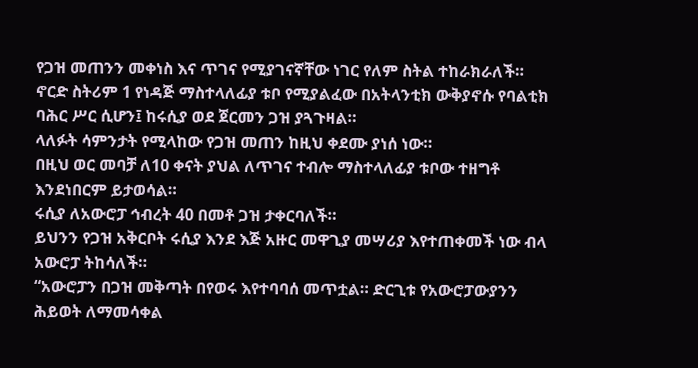የጋዝ መጠንን መቀነስ እና ጥገና የሚያገናኛቸው ነገር የለም ስትል ተከራክራለች።
ኖርድ ስትሪም 1 የነዳጅ ማስተላለፊያ ቱቦ የሚያልፈው በአትላንቲክ ውቅያኖሱ የባልቲክ ባሕር ሥር ሲሆን፤ ከሩሲያ ወደ ጀርመን ጋዝ ያጓጉዛል።
ላለፉት ሳምንታት የሚላከው የጋዝ መጠን ከዚህ ቀደሙ ያነሰ ነው።
በዚህ ወር መባቻ ለ10 ቀናት ያህል ለጥገና ተብሎ ማስተላለፊያ ቱቦው ተዘግቶ እንደነበርም ይታወሳል።
ሩሲያ ለአውሮፓ ኅብረት 40 በመቶ ጋዝ ታቀርባለች።
ይህንን የጋዝ አቅርቦት ሩሲያ እንደ እጅ አዙር መዋጊያ መሣሪያ እየተጠቀመች ነው ብላ አውሮፓ ትከሳለች።
“አውሮፓን በጋዝ መቅጣት በየወሩ እየተባባሰ መጥቷል። ድርጊቱ የአውሮፓውያንን ሕይወት ለማመሳቀል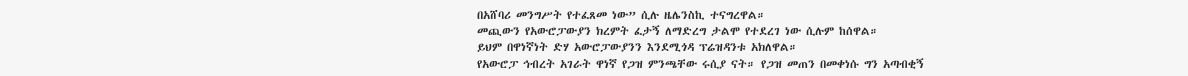በአሸባሪ መንግሥት የተፈጸመ ነው” ሲሉ ዜሌንስኪ ተናግረዋል።
መጪውን የአውሮፓውያን ክረምት ፈታኝ ለማድረግ ታልሞ የተደረገ ነው ሲሉም ከሰዋል።
ይህም በዋነኛነት ድሃ አውሮፓውያንን እንደሚጎዳ ፕሬዝዳንቱ አክለዋል።
የአውሮፓ ኅብረት አገራት ዋነኛ የጋዝ ምንጫቸው ሩሲያ ናት። የጋዝ መጠን በመቀነሱ ግን አጣብቂኝ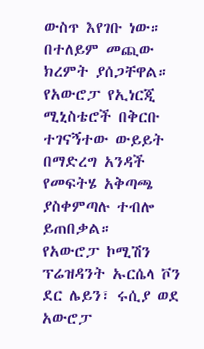ውስጥ እየገቡ ነው። በተለይም መጪው ክረምት ያሰጋቸዋል።
የአውሮፓ የኢነርጂ ሚኒስቴሮች በቅርቡ ተገናኝተው ውይይት በማድረግ አንዳች የመፍትሄ አቅጣጫ ያስቀምጣሉ ተብሎ ይጠበቃል።
የአውሮፓ ኮሚሽን ፕሬዝዳንት ኡርሴላ ቮን ደር ሌይን፣ ሩሲያ ወደ አውሮፓ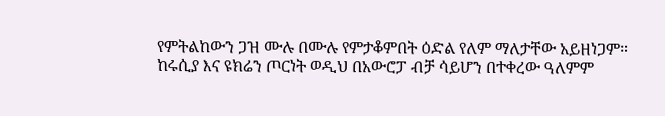የምትልከውን ጋዝ ሙሉ በሙሉ የምታቆምበት ዕድል የለም ማለታቸው አይዘነጋም።
ከሩሲያ እና ዩክሬን ጦርነት ወዲህ በአውሮፓ ብቻ ሳይሆን በተቀረው ዓለምም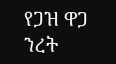የጋዝ ዋጋ ንረት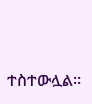ተስተውሏል።